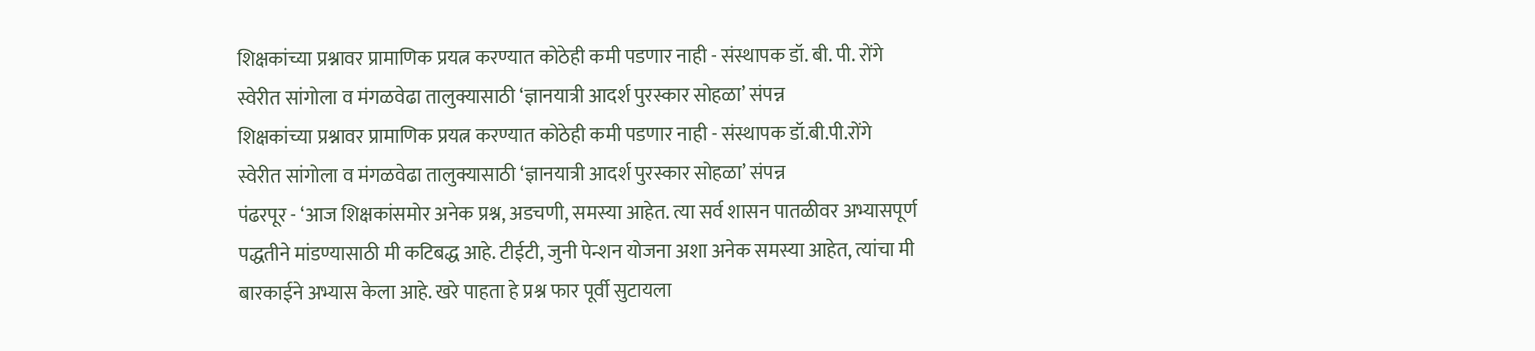शिक्षकांच्या प्रश्नावर प्रामाणिक प्रयत्न करण्यात कोठेही कमी पडणार नाही - संस्थापक डॉ. बी. पी. रोंगे
स्वेरीत सांगोला व मंगळवेढा तालुक्यासाठी ‘ज्ञानयात्री आदर्श पुरस्कार सोहळा’ संपन्न
शिक्षकांच्या प्रश्नावर प्रामाणिक प्रयत्न करण्यात कोठेही कमी पडणार नाही - संस्थापक डॉ.बी.पी.रोंगे
स्वेरीत सांगोला व मंगळवेढा तालुक्यासाठी ‘ज्ञानयात्री आदर्श पुरस्कार सोहळा’ संपन्न
पंढरपूर - ‘आज शिक्षकांसमोर अनेक प्रश्न, अडचणी, समस्या आहेत. त्या सर्व शासन पातळीवर अभ्यासपूर्ण पद्धतीने मांडण्यासाठी मी कटिबद्ध आहे. टीईटी, जुनी पेन्शन योजना अशा अनेक समस्या आहेत, त्यांचा मी बारकाईने अभ्यास केला आहे. खरे पाहता हे प्रश्न फार पूर्वी सुटायला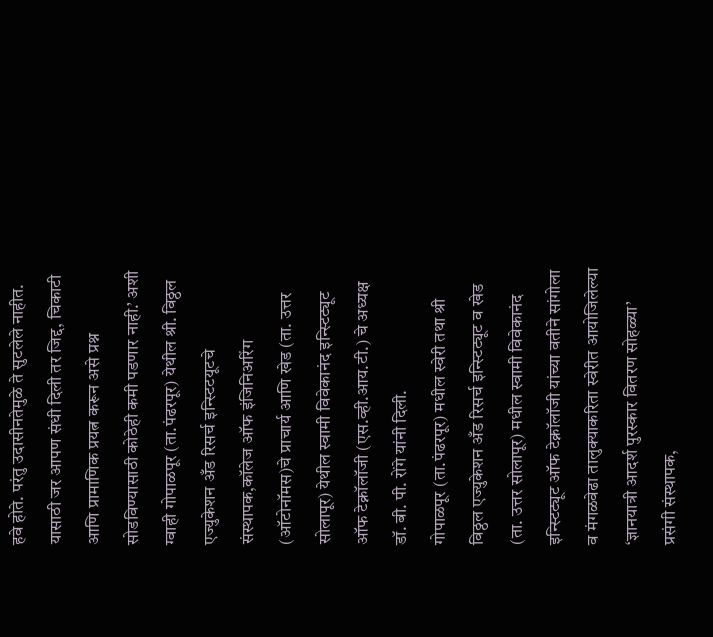हवे होते. परंतु उदासीनतेमुळे ते सुटलेले नाहीत. यासाठी जर आपण संधी दिली तर जिद्द, चिकाटी आणि प्रामाणिक प्रयत्न करून असे प्रश्न सोडविण्यासाठी कोठेही कमी पडणार नाही.’ अशी ग्वाही गोपाळपूर (ता.पंढरपूर) येथील श्री. विठ्ठल एज्युकेशन अँड रिसर्च इन्स्टिटयूटचे संस्थापक,कॉलेज ऑफ इंजिनिअरिंग (ऑटोनॉमस)चे प्राचार्य आणि खेड (ता. उत्तर सोलापूर) येथील स्वामी विवेकानंद इन्स्टिट्यूट ऑफ टेक्नॉलॉजी (एस.व्ही.आय.टी.) चे अध्यक्ष डॉ. बी. पी. रोंगे यांनी दिली.
गोपाळपूर (ता.पंढरपूर) मधील स्वेरी तथा श्री विठ्ठल एज्युकेशन अँड रिसर्च इन्स्टिट्यूट व खेड (ता. उत्तर सोलापूर) मधील स्वामी विवेकानंद इन्स्टिट्यूट ऑफ टेक्नॉलॉजी यांच्या वतीने सांगोला व मंगळवेढा तालुक्याकरिता स्वेरीत आयोजिलेल्या ‘ज्ञानयात्री आदर्श पुरस्कार वितरण सोहळ्या’ प्रसंगी संस्थापक,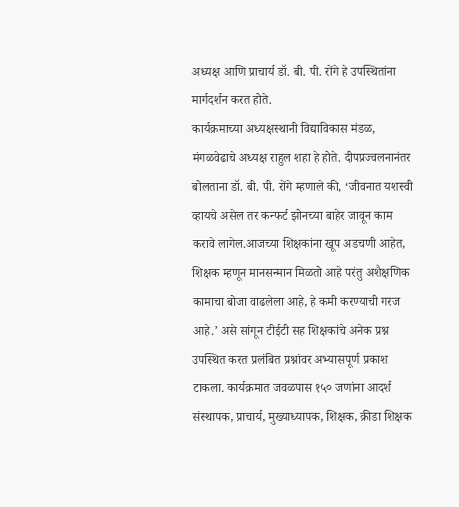अध्यक्ष आणि प्राचार्य डॉ. बी. पी. रोंगे हे उपस्थितांना मार्गदर्शन करत होते.
कार्यक्रमाच्या अध्यक्षस्थानी विद्याविकास मंडळ, मंगळवेढाचे अध्यक्ष राहुल शहा हे होते. दीपप्रज्वलनानंतर बोलताना डॉ. बी. पी. रोंगे म्हणाले की, ‘जीवनात यशस्वी व्हायचे असेल तर कन्फर्ट झोनच्या बाहेर जावून काम करावे लागेल.आजच्या शिक्षकांना खूप अडचणी आहेत, शिक्षक म्हणून मानसन्मान मिळतो आहे परंतु अशैक्षणिक कामाचा बोजा वाढलेला आहे, हे कमी करण्याची गरज आहे.’ असे सांगून टीईटी सह शिक्षकांचे अनेक प्रश्न उपस्थित करत प्रलंबित प्रश्नांवर अभ्यासपूर्ण प्रकाश टाकला. कार्यक्रमात जवळपास १५० जणांना आदर्श संस्थापक, प्राचार्य, मुख्याध्यापक, शिक्षक, क्रीडा शिक्षक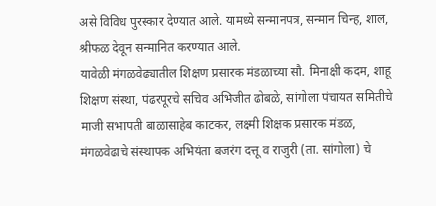असे विविध पुरस्कार देण्यात आले. यामध्ये सन्मानपत्र, सन्मान चिन्ह, शाल, श्रीफळ देवून सन्मानित करण्यात आले.
यावेळी मंगळवेढ्यातील शिक्षण प्रसारक मंडळाच्या सौ. मिनाक्षी कदम, शाहू शिक्षण संस्था, पंढरपूरचे सचिव अभिजीत ढोबळे, सांगोला पंचायत समितीचे माजी सभापती बाळासाहेब काटकर, लक्ष्मी शिक्षक प्रसारक मंडळ, मंगळवेढाचे संस्थापक अभियंता बजरंग दत्तू व राजुरी (ता. सांगोला) चे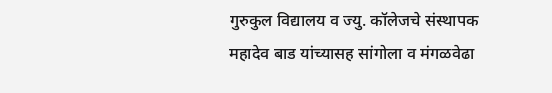गुरुकुल विद्यालय व ज्यु. कॉलेजचे संस्थापक महादेव बाड यांच्यासह सांगोला व मंगळवेढा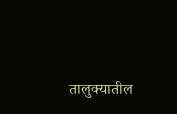तालुक्यातील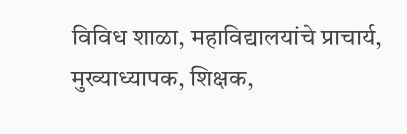विविध शाळा, महाविद्यालयांचे प्राचार्य, मुख्याध्यापक, शिक्षक,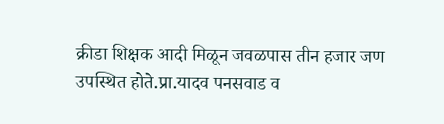क्रीडा शिक्षक आदी मिळून जवळपास तीन हजार जण उपस्थित होते.प्रा.यादव पनसवाड व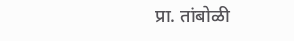प्रा. तांबोळी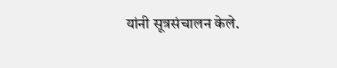यांनी सूत्रसंचालन केले.